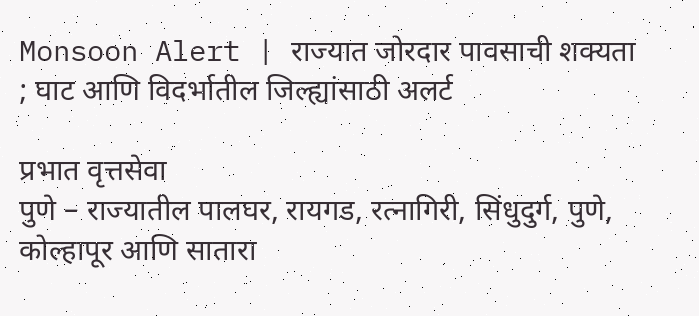Monsoon Alert | राज्यात जोरदार पावसाची शक्यता ; घाट आणि विदर्भातील जिल्ह्यांसाठी अलर्ट

प्रभात वृत्तसेवा
पुणे – राज्यातील पालघर, रायगड, रत्नागिरी, सिंधुदुर्ग, पुणे, कोल्हापूर आणि सातारा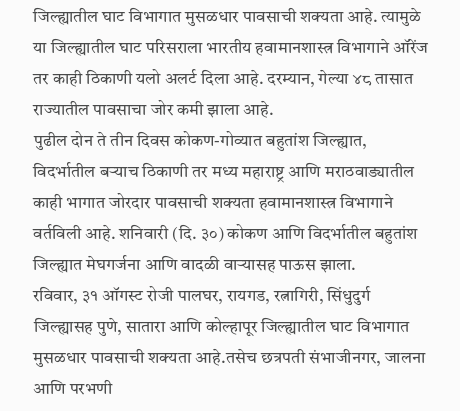जिल्ह्यातील घाट विभागात मुसळधार पावसाची शक्यता आहे. त्यामुळे या जिल्ह्यातील घाट परिसराला भारतीय हवामानशास्त्र विभागाने ऑरेंज तर काही ठिकाणी यलो अलर्ट दिला आहे. दरम्यान, गेल्या ४८ तासात राज्यातील पावसाचा जोर कमी झाला आहे.
पुढील दोन ते तीन दिवस कोकण-गोव्यात बहुतांश जिल्ह्यात, विदर्भातील बऱ्याच ठिकाणी तर मध्य महाराष्ट्र आणि मराठवाड्यातील काही भागात जोरदार पावसाची शक्यता हवामानशास्त्र विभागाने वर्तविली आहे. शनिवारी (दि. ३०) कोकण आणि विदर्भातील बहुतांश जिल्ह्यात मेघगर्जना आणि वादळी वाऱ्यासह पाऊस झाला.
रविवार, ३१ ऑगस्ट रोजी पालघर, रायगड, रत्नागिरी, सिंधुदुर्ग जिल्ह्यासह पुणे, सातारा आणि कोल्हापूर जिल्ह्यातील घाट विभागात मुसळधार पावसाची शक्यता आहे.तसेच छत्रपती संभाजीनगर, जालना आणि परभणी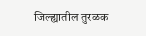जिल्ह्यातील तुरळक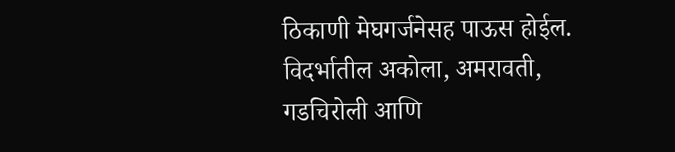ठिकाणी मेघगर्जनेसह पाऊस होईल.
विदर्भातील अकोला, अमरावती, गडचिरोली आणि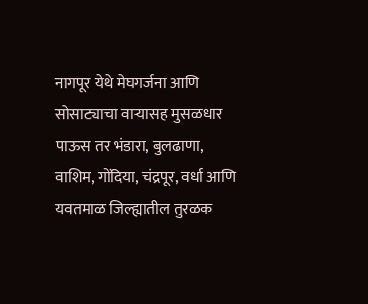नागपूर येथे मेघगर्जना आणि सोसाट्याचा वाऱ्यासह मुसळधार पाऊस तर भंडारा, बुलढाणा, वाशिम, गोंदिया, चंद्रपूर, वर्धा आणि यवतमाळ जिल्ह्यातील तुरळक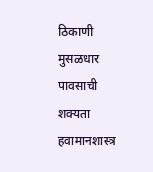ठिकाणी मुसळधार पावसाची शक्यता हवामानशास्त्र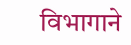विभागाने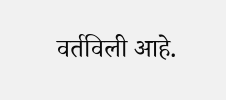वर्तविली आहे.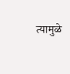त्यामुळे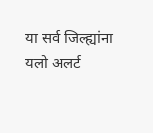या सर्व जिल्ह्यांना यलो अलर्ट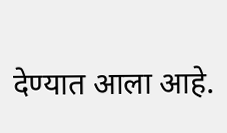देण्यात आला आहे.